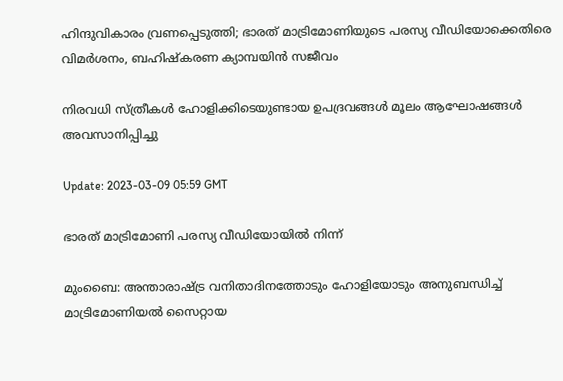ഹിന്ദുവികാരം വ്രണപ്പെടുത്തി; ഭാരത് മാട്രിമോണിയുടെ പരസ്യ വീഡിയോക്കെതിരെ വിമര്‍ശനം, ബഹിഷ്കരണ ക്യാമ്പയിന്‍ സജീവം

നിരവധി സ്ത്രീകള്‍ ഹോളിക്കിടെയുണ്ടായ ഉപദ്രവങ്ങള്‍ മൂലം ആഘോഷങ്ങള്‍ അവസാനിപ്പിച്ചു

Update: 2023-03-09 05:59 GMT

ഭാരത് മാട്രിമോണി പരസ്യ വീഡിയോയില്‍ നിന്ന്

മുംബൈ: അന്താരാഷ്ട്ര വനിതാദിനത്തോടും ഹോളിയോടും അനുബന്ധിച്ച് മാട്രിമോണിയല്‍ സൈറ്റായ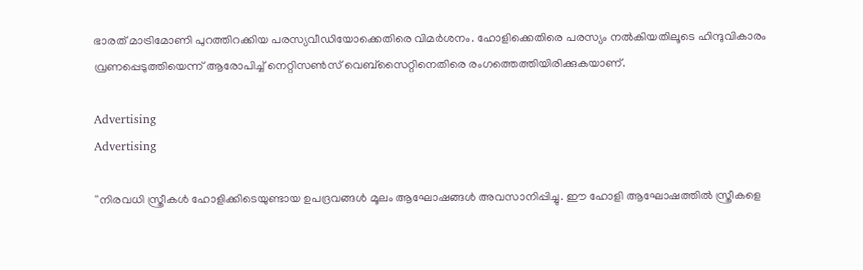ഭാരത് മാട്രിമോണി പുറത്തിറക്കിയ പരസ്യവീഡിയോക്കെതിരെ വിമര്‍ശനം. ഹോളിക്കെതിരെ പരസ്യം നൽകിയതിലൂടെ ഹിന്ദുവികാരം വ്രണപ്പെടുത്തിയെന്ന് ആരോപിച്ച് നെറ്റിസൺസ് വെബ്‌സൈറ്റിനെതിരെ രംഗത്തെത്തിയിരിക്കുകയാണ്.

Advertising
Advertising

''നിരവധി സ്ത്രീകള്‍ ഹോളിക്കിടെയുണ്ടായ ഉപദ്രവങ്ങള്‍ മൂലം ആഘോഷങ്ങള്‍ അവസാനിപ്പിച്ചു. ഈ ഹോളി ആഘോഷത്തില്‍ സ്ത്രീകളെ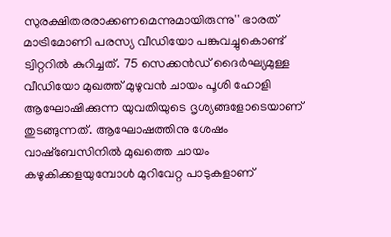സുരക്ഷിതരരാക്കണമെന്നുമായിരുന്നു'' ഭാരത് മാട്രിമോണി പരസ്യ വീഡിയോ പങ്കുവച്ചുകൊണ്ട് ട്വിറ്ററില്‍ കുറിച്ചത്. 75 സെക്കന്‍ഡ് ദൈര്‍ഘ്യമുള്ള വീഡിയോ മുഖത്ത് മുഴുവന്‍ ചായം പൂശി ഹോളി ആഘോഷിക്കുന്ന യുവതിയുടെ ദൃശ്യങ്ങളോടെയാണ് തുടങ്ങുന്നത്. ആഘോഷത്തിനു ശേഷം വാഷ്ബേസിനില്‍ മുഖത്തെ ചായം കഴുകിക്കളയുമ്പോള്‍ മുറിവേറ്റ പാടുകളാണ്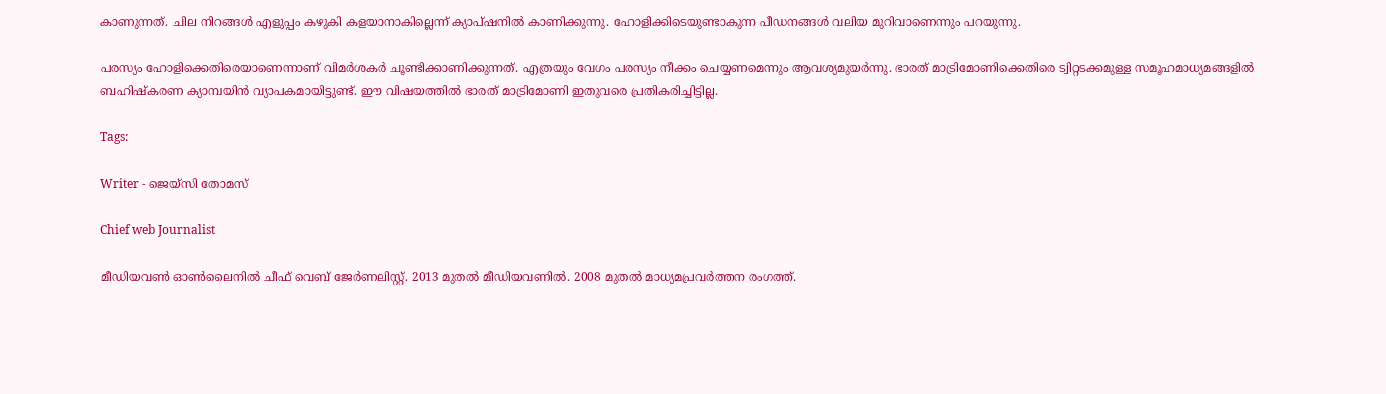കാണുന്നത്. ചില നിറങ്ങള്‍ എളുപ്പം കഴുകി കളയാനാകില്ലെന്ന് ക്യാപ്ഷനില്‍ കാണിക്കുന്നു. ഹോളിക്കിടെയുണ്ടാകുന്ന പീഡനങ്ങള്‍ വലിയ മുറിവാണെന്നും പറയുന്നു.

പരസ്യം ഹോളിക്കെതിരെയാണെന്നാണ് വിമര്‍ശകര്‍ ചൂണ്ടിക്കാണിക്കുന്നത്. എത്രയും വേഗം പരസ്യം നീക്കം ചെയ്യണമെന്നും ആവശ്യമുയര്‍ന്നു. ഭാരത് മാട്രിമോണിക്കെതിരെ ട്വിറ്റടക്കമുള്ള സമൂഹമാധ്യമങ്ങളില്‍ ബഹിഷ്കരണ ക്യാമ്പയിന്‍ വ്യാപകമായിട്ടുണ്ട്. ഈ വിഷയത്തില്‍ ഭാരത് മാട്രിമോണി ഇതുവരെ പ്രതികരിച്ചിട്ടില്ല.

Tags:

Writer - ജെയ്സി തോമസ്

Chief web Journalist

മീഡിയവൺ ഓൺലൈനിൽ ചീഫ് വെബ് ജേർണലിസ്റ്റ്. 2013 മുതൽ മീഡിയവണിൽ. 2008 മുതൽ മാധ്യമപ്രവർത്തന രംഗത്ത്.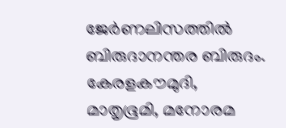ജേർണലിസത്തിൽ ബിരുദാനന്തര ബിരുദം. കേരളകൗമുദി, മാതൃഭൂമി, മനോരമ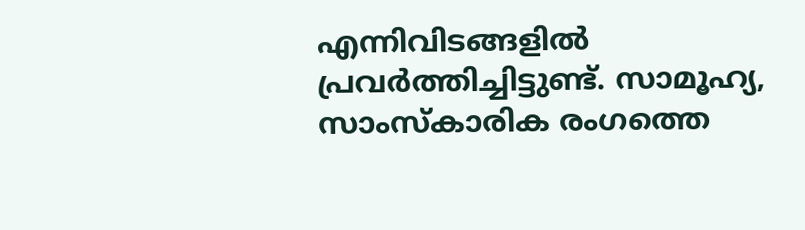എന്നിവിടങ്ങളിൽ പ്രവർത്തിച്ചിട്ടുണ്ട്. സാമൂഹ്യ, സാംസ്‌കാരിക രംഗത്തെ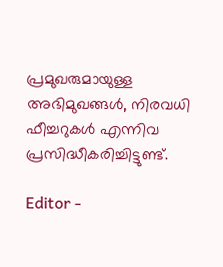പ്രമുഖരുമായുള്ള അഭിമുഖങ്ങൾ, നിരവധി ഫീച്ചറുകൾ എന്നിവ പ്രസിദ്ധീകരിച്ചിട്ടുണ്ട്.

Editor -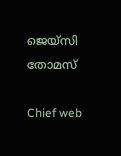ജെയ്സി തോമസ്

Chief web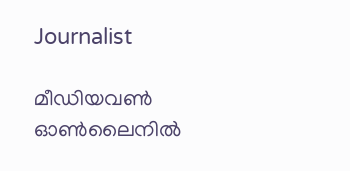Journalist

മീഡിയവൺ ഓൺലൈനിൽ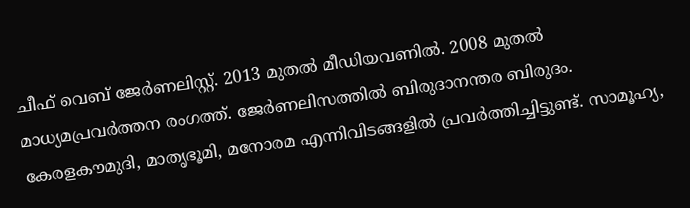ചീഫ് വെബ് ജേർണലിസ്റ്റ്. 2013 മുതൽ മീഡിയവണിൽ. 2008 മുതൽ മാധ്യമപ്രവർത്തന രംഗത്ത്. ജേർണലിസത്തിൽ ബിരുദാനന്തര ബിരുദം. കേരളകൗമുദി, മാതൃഭൂമി, മനോരമ എന്നിവിടങ്ങളിൽ പ്രവർത്തിച്ചിട്ടുണ്ട്. സാമൂഹ്യ,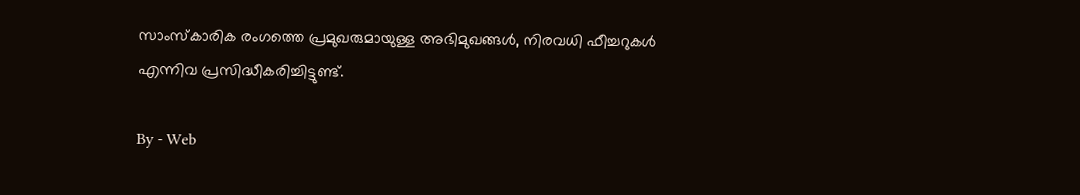സാംസ്‌കാരിക രംഗത്തെ പ്രമുഖരുമായുള്ള അഭിമുഖങ്ങൾ, നിരവധി ഫീച്ചറുകൾ എന്നിവ പ്രസിദ്ധീകരിച്ചിട്ടുണ്ട്.

By - Web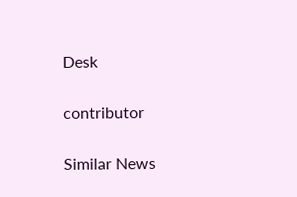Desk

contributor

Similar News